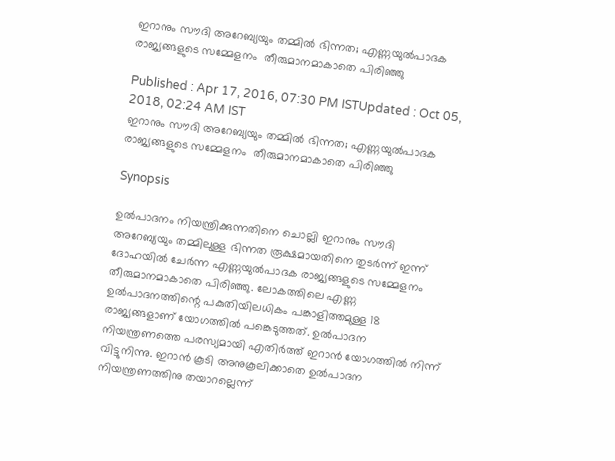ഇറാനും സൗദി അറേബ്യയും തമ്മില്‍ ഭിന്നത; എണ്ണയുല്‍പാദക രാജ്യങ്ങളുടെ സമ്മേളനം  തീരുമാനമാകാതെ പിരിഞ്ഞു

Published : Apr 17, 2016, 07:30 PM ISTUpdated : Oct 05, 2018, 02:24 AM IST
ഇറാനും സൗദി അറേബ്യയും തമ്മില്‍ ഭിന്നത; എണ്ണയുല്‍പാദക രാജ്യങ്ങളുടെ സമ്മേളനം  തീരുമാനമാകാതെ പിരിഞ്ഞു

Synopsis

ഉല്‍പാദനം നിയന്ത്രിക്കുന്നതിനെ ചൊല്ലി ഇറാനും സൗദി അറേബ്യയും തമ്മിലുള്ള ഭിന്നത രൂക്ഷമായതിനെ തുടര്‍ന്ന് ഇന്ന് ദോഹയില്‍ ചേര്‍ന്ന എണ്ണയുല്‍പാദക രാജ്യങ്ങളുടെ സമ്മേളനം  തീരുമാനമാകാതെ പിരിഞ്ഞു. ലോകത്തിലെ എണ്ണ ഉല്‍പാദനത്തിന്റെ പകുതിയിലധികം പങ്കാളിത്തമുള്ള 18 രാജ്യങ്ങളാണ് യോഗത്തില്‍ പങ്കെടുത്തത്. ഉല്‍പാദന നിയന്ത്രണത്തെ പരസ്യമായി എതിര്‍ത്ത് ഇറാന്‍ യോഗത്തില്‍ നിന്ന് വിട്ടുനിന്നു. ഇറാന്‍ കൂടി അനുകൂലിക്കാതെ ഉല്‍പാദന നിയന്ത്രണത്തിനു തയാറല്ലെന്ന്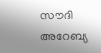സൗദി അറേബ്യ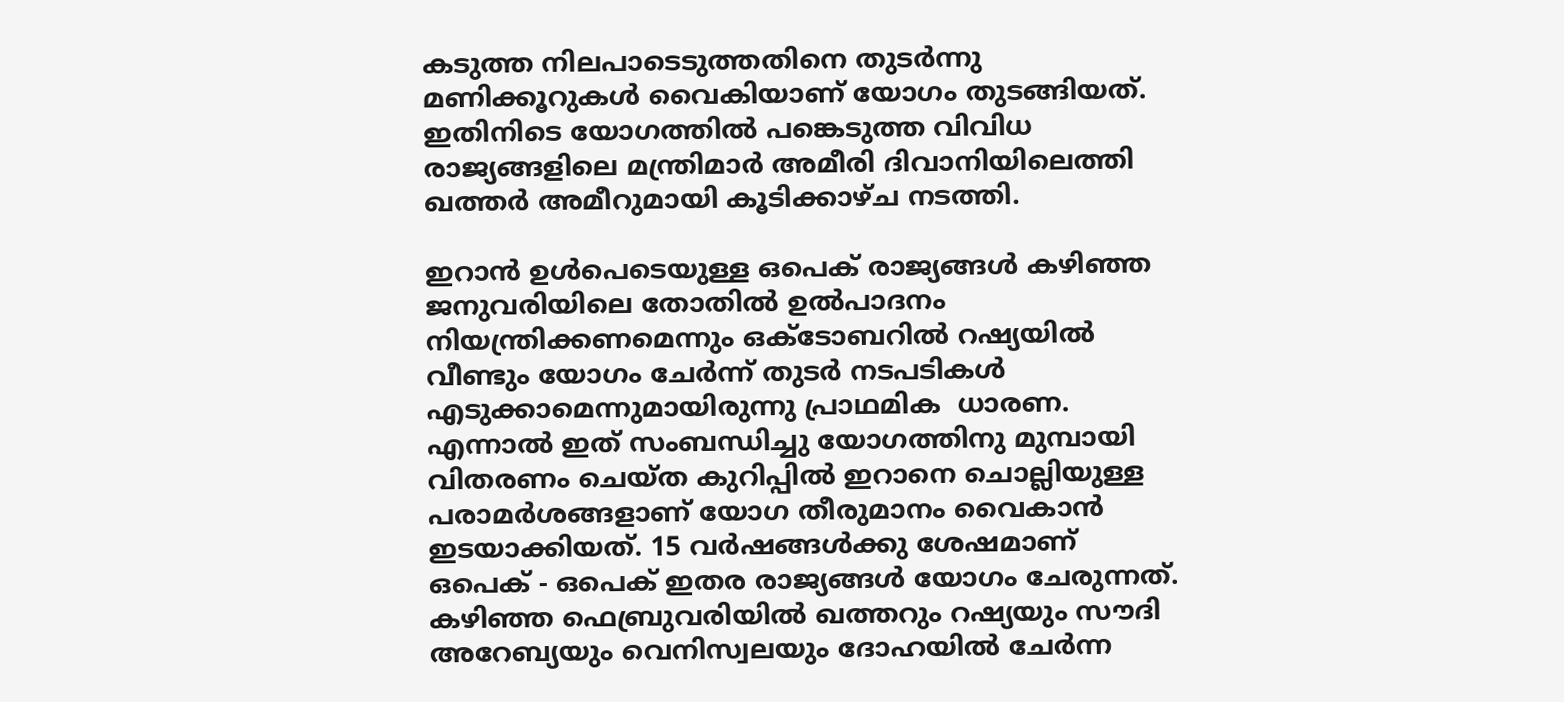കടുത്ത നിലപാടെടുത്തതിനെ തുടര്‍ന്നു മണിക്കൂറുകള്‍ വൈകിയാണ് യോഗം തുടങ്ങിയത്. ഇതിനിടെ യോഗത്തില്‍ പങ്കെടുത്ത വിവിധ രാജ്യങ്ങളിലെ മന്ത്രിമാര്‍ അമീരി ദിവാനിയിലെത്തി ഖത്തര്‍ അമീറുമായി കൂടിക്കാഴ്ച നടത്തി.

ഇറാന്‍ ഉള്‍പെടെയുള്ള ഒപെക് രാജ്യങ്ങള്‍ കഴിഞ്ഞ ജനുവരിയിലെ തോതില്‍ ഉല്‍പാദനം നിയന്ത്രിക്കണമെന്നും ഒക്ടോബറില്‍ റഷ്യയില്‍ വീണ്ടും യോഗം ചേര്‍ന്ന് തുടര്‍ നടപടികള്‍ എടുക്കാമെന്നുമായിരുന്നു പ്രാഥമിക  ധാരണ. എന്നാല്‍ ഇത് സംബന്ധിച്ചു യോഗത്തിനു മുമ്പായി വിതരണം ചെയ്ത കുറിപ്പില്‍ ഇറാനെ ചൊല്ലിയുള്ള പരാമര്‍ശങ്ങളാണ് യോഗ തീരുമാനം വൈകാന്‍ ഇടയാക്കിയത്. 15 വര്‍ഷങ്ങള്‍ക്കു ശേഷമാണ് ഒപെക് - ഒപെക് ഇതര രാജ്യങ്ങള്‍ യോഗം ചേരുന്നത്. കഴിഞ്ഞ ഫെബ്രുവരിയില്‍ ഖത്തറും റഷ്യയും സൗദി അറേബ്യയും വെനിസ്വലയും ദോഹയില്‍ ചേര്‍ന്ന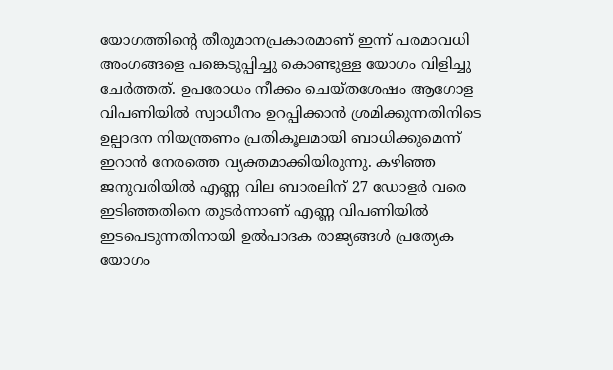യോഗത്തിന്റെ തീരുമാനപ്രകാരമാണ് ഇന്ന് പരമാവധി അംഗങ്ങളെ പങ്കെടുപ്പിച്ചു കൊണ്ടുള്ള യോഗം വിളിച്ചു ചേര്‍ത്തത്. ഉപരോധം നീക്കം ചെയ്തശേഷം ആഗോള വിപണിയില്‍ സ്വാധീനം ഉറപ്പിക്കാന്‍ ശ്രമിക്കുന്നതിനിടെ ഉല്പാദന നിയന്ത്രണം പ്രതികൂലമായി ബാധിക്കുമെന്ന് ഇറാന്‍ നേരത്തെ വ്യക്തമാക്കിയിരുന്നു. കഴിഞ്ഞ ജനുവരിയില്‍ എണ്ണ വില ബാരലിന് 27 ഡോളര്‍ വരെ ഇടിഞ്ഞതിനെ തുടര്‍ന്നാണ്‌ എണ്ണ വിപണിയില്‍ ഇടപെടുന്നതിനായി ഉല്‍പാദക രാജ്യങ്ങള്‍ പ്രത്യേക യോഗം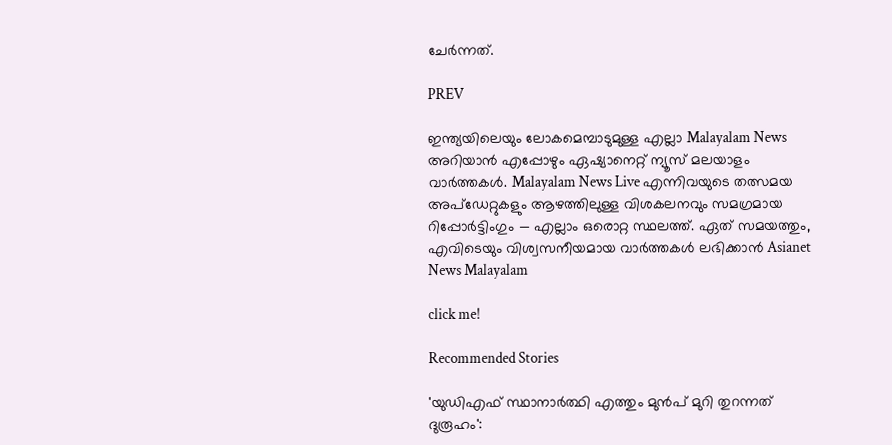ചേര്‍ന്നത്.

PREV

ഇന്ത്യയിലെയും ലോകമെമ്പാടുമുള്ള എല്ലാ Malayalam News അറിയാൻ എപ്പോഴും ഏഷ്യാനെറ്റ് ന്യൂസ് മലയാളം വാർത്തകൾ. Malayalam News Live എന്നിവയുടെ തത്സമയ അപ്‌ഡേറ്റുകളും ആഴത്തിലുള്ള വിശകലനവും സമഗ്രമായ റിപ്പോർട്ടിംഗും — എല്ലാം ഒരൊറ്റ സ്ഥലത്ത്. ഏത് സമയത്തും, എവിടെയും വിശ്വസനീയമായ വാർത്തകൾ ലഭിക്കാൻ Asianet News Malayalam

click me!

Recommended Stories

'യുഡിഎഫ് സ്ഥാനാര്‍ത്ഥി എത്തും മുന്‍പ് മുറി തുറന്നത് ദുരൂഹം':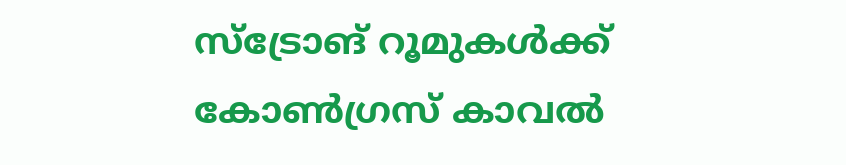സ്‌ട്രോങ് റൂമുകൾക്ക് കോണ്‍ഗ്രസ് കാവല്‍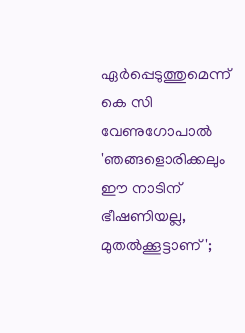ഏര്‍പ്പെടുത്തുമെന്ന് കെ സി വേണുഗോപാൽ
'ഞങ്ങളൊരിക്കലും ഈ നാടിന് ഭീഷണിയല്ല, മുതൽക്കൂട്ടാണ്';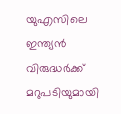യുഎസിലെ ഇന്ത്യൻ വിരുദ്ധർക്ക് മറുപടിയുമായി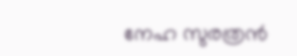നേഹ സുരത്രൻ